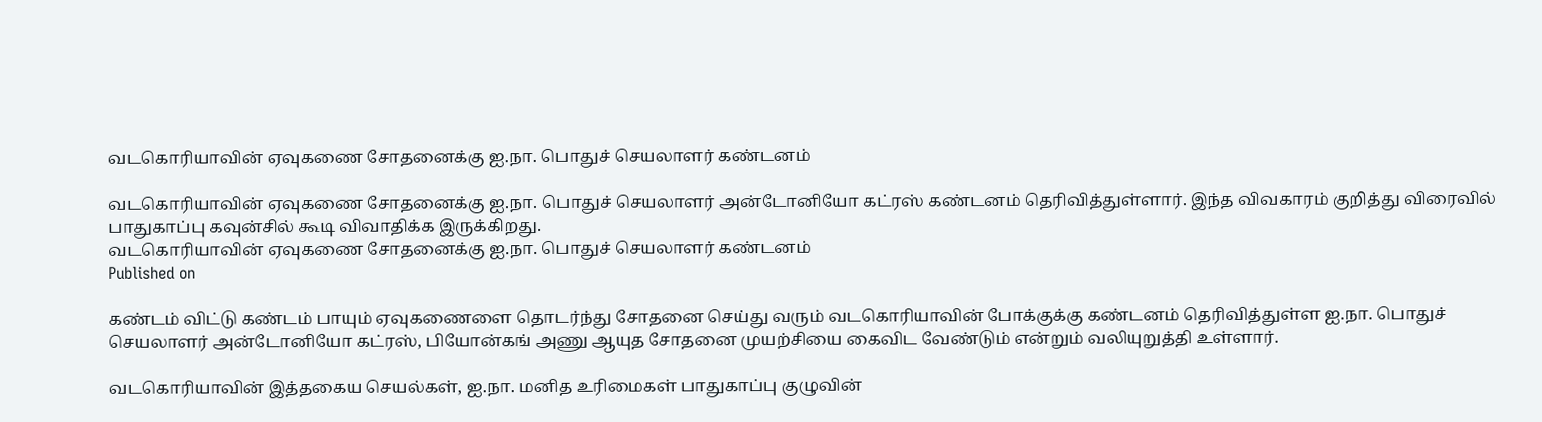வடகொரியாவின் ஏவுகணை சோதனைக்கு ஐ.நா. பொதுச் செயலாளர் கண்டனம்

வடகொரியாவின் ஏவுகணை சோதனைக்கு ஐ.நா. பொதுச் செயலாளர் அன்டோனியோ கட்ரஸ் கண்டனம் தெரிவித்துள்ளார். இந்த விவகாரம் குறித்து விரைவில் பாதுகாப்பு கவுன்சில் கூடி விவாதிக்க இருக்கிறது.
வடகொரியாவின் ஏவுகணை சோதனைக்கு ஐ.நா. பொதுச் செயலாளர் கண்டனம்
Published on

கண்டம் விட்டு கண்டம் பாயும் ஏவுகணைளை தொடர்ந்து சோதனை செய்து வரும் வடகொரியாவின் போக்குக்கு கண்டனம் தெரிவித்துள்ள ஐ.நா. பொதுச் செயலாளர் அன்டோனியோ கட்ரஸ், பியோன்கங் அணு ஆயுத சோதனை முயற்சியை கைவிட வேண்டும் என்றும் வலியுறுத்தி உள்ளார்.

வடகொரியாவின் இத்தகைய செயல்கள், ஐ.நா. மனித உரிமைகள் பாதுகாப்பு குழுவின்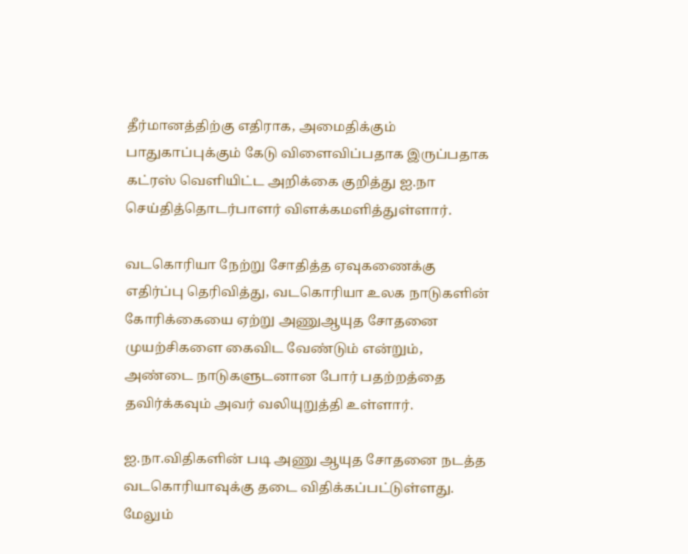தீர்மானத்திற்கு எதிராக, அமைதிக்கும் பாதுகாப்புக்கும் கேடு விளைவிப்பதாக இருப்பதாக கட்ரஸ் வெளியிட்ட அறிக்கை குறித்து ஐ.நா செய்தித்தொடர்பாளர் விளக்கமளித்துள்ளார்.

வடகொரியா நேற்று சோதித்த ஏவுகணைக்கு எதிர்ப்பு தெரிவித்து, வடகொரியா உலக நாடுகளின் கோரிக்கையை ஏற்று அணுஆயுத சோதனை முயற்சிகளை கைவிட வேண்டும் என்றும், அண்டை நாடுகளுடனான போர் பதற்றத்தை தவிர்க்கவும் அவர் வலியுறுத்தி உள்ளார்.

ஐ.நா.விதிகளின் படி அணு ஆயுத சோதனை நடத்த வடகொரியாவுக்கு தடை விதிக்கப்பட்டுள்ளது. மேலும்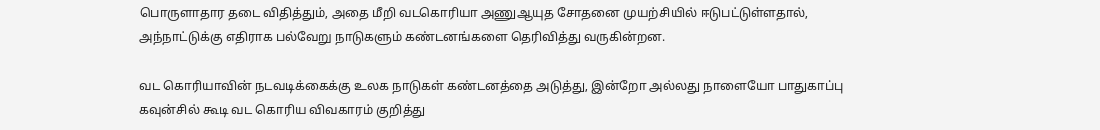பொருளாதார தடை விதித்தும், அதை மீறி வடகொரியா அணுஆயுத சோதனை முயற்சியில் ஈடுபட்டுள்ளதால், அந்நாட்டுக்கு எதிராக பல்வேறு நாடுகளும் கண்டனங்களை தெரிவித்து வருகின்றன.

வட கொரியாவின் நடவடிக்கைக்கு உலக நாடுகள் கண்டனத்தை அடுத்து, இன்றோ அல்லது நாளையோ பாதுகாப்பு கவுன்சில் கூடி வட கொரிய விவகாரம் குறித்து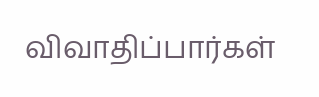விவாதிப்பார்கள்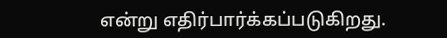என்று எதிர்பார்க்கப்படுகிறது.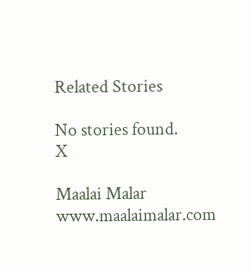Related Stories

No stories found.
X

Maalai Malar
www.maalaimalar.com